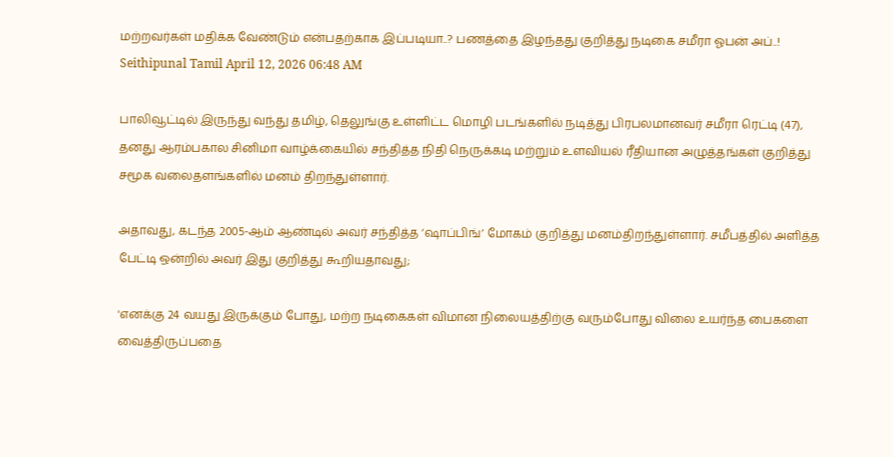மற்றவர்கள் மதிக்க வேண்டும் என்பதற்காக இப்படியா..? பணத்தை இழந்தது குறித்து நடிகை சமீரா ஓபன் அப்..!
Seithipunal Tamil April 12, 2026 06:48 AM

பாலிவூட்டில் இருந்து வந்து தமிழ், தெலுங்கு உள்ளிட்ட மொழி படங்களில் நடித்து பிரபலமானவர் சமீரா ரெட்டி (47), தனது ஆரம்பகால சினிமா வாழ்க்கையில் சந்தித்த நிதி நெருக்கடி மற்றும் உளவியல் ரீதியான அழுத்தங்கள் குறித்து சமூக வலைதளங்களில் மனம் திறந்துள்ளார்.

அதாவது, கடந்த 2005-ஆம் ஆண்டில் அவர் சந்தித்த ‘ஷாப்பிங்’ மோகம் குறித்து மனம்திறந்துள்ளார். சமீபத்தில் அளித்த பேட்டி ஒன்றில் அவர் இது குறித்து கூறியதாவது;

'எனக்கு 24 வயது இருக்கும் போது, மற்ற நடிகைகள் விமான நிலையத்திற்கு வரும்போது விலை உயர்ந்த பைகளை வைத்திருப்பதை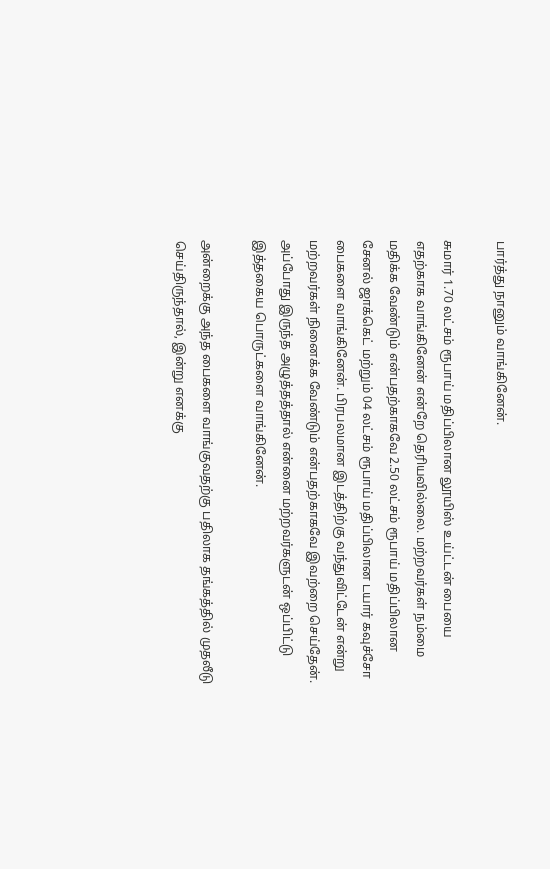பார்த்து நானும் வாங்கினேன்.

சுமார் 1.70 லட்சம் ரூபாய் மதிப்பிலான லூயிஸ் உய்ட்டன் பையை எதற்காக வாங்கினேன் என்றே தெரியவில்லை. மற்றவர்கள் நம்மை மதிக்க வேண்டும் என்பதற்காகவே 2.50 லட்சம் ரூபாய் மதிப்பிலான சேனல் ஜாக்கெட் மற்றும் 04 லட்சம் ரூபாய் மதிப்பிலான டயார் கவுச்சோ பைகளை வாங்கினேன். பிரபலமான இடத்திற்கு வந்துவிட்டேன் என்று மற்றவர்கள் நினைக்க வேண்டும் என்பதற்காகவே இவற்றை செய்தேன். அப்போது இருந்த அழுத்தத்தால் என்னை மற்றவர்களுடன் ஒப்பிட்டு இத்தகைய பொருட்களை வாங்கினேன்.

அன்றைக்கு அந்த பைகளை வாங்குவதற்கு பதிலாக தங்கத்தில் முதலீடு செய்திருந்தால், இன்று எனக்கு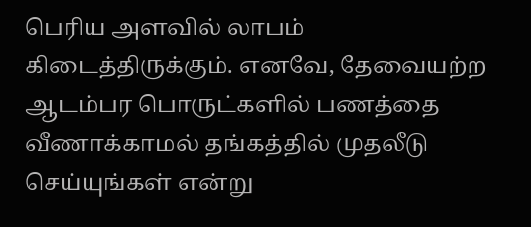பெரிய அளவில் லாபம் கிடைத்திருக்கும். எனவே, தேவையற்ற ஆடம்பர பொருட்களில் பணத்தை வீணாக்காமல் தங்கத்தில் முதலீடு செய்யுங்கள் என்று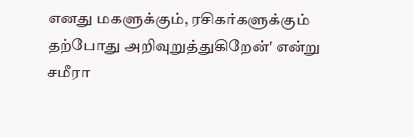எனது மகளுக்கும், ரசிகர்களுக்கும் தற்போது அறிவுறுத்துகிறேன்' என்று சமீரா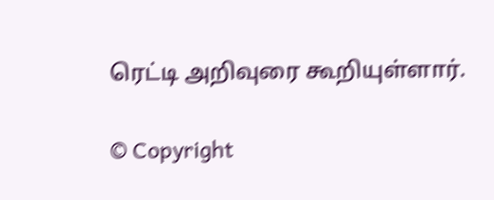ரெட்டி அறிவுரை கூறியுள்ளார்.

© Copyright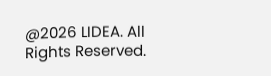@2026 LIDEA. All Rights Reserved.